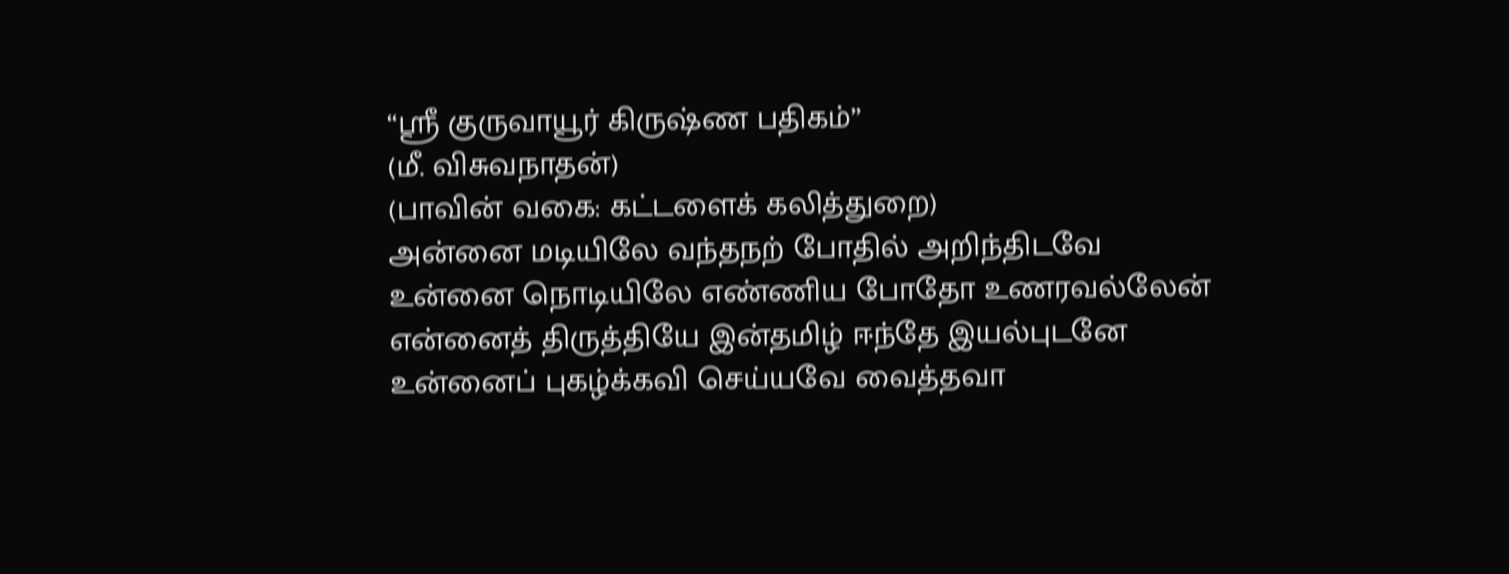“ஸ்ரீ குருவாயூர் கிருஷ்ண பதிகம்”
(மீ. விசுவநாதன்)
(பாவின் வகை: கட்டளைக் கலித்துறை)
அன்னை மடியிலே வந்தநற் போதில் அறிந்திடவே
உன்னை நொடியிலே எண்ணிய போதோ உணரவல்லேன்
என்னைத் திருத்தியே இன்தமிழ் ஈந்தே இயல்புடனே
உன்னைப் புகழ்க்கவி செய்யவே வைத்தவா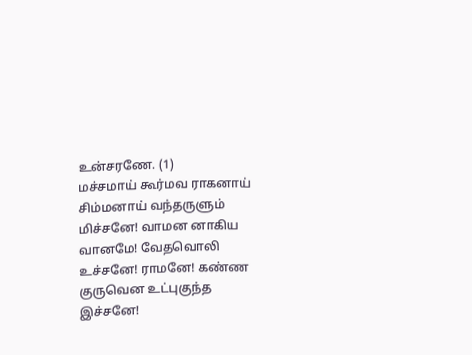உன்சரணே. (1)
மச்சமாய் கூர்மவ ராகனாய் சிம்மனாய் வந்தருளும்
மிச்சனே! வாமன னாகிய வானமே! வேதவொலி
உச்சனே! ராமனே! கண்ண குருவென உட்புகுந்த
இச்சனே!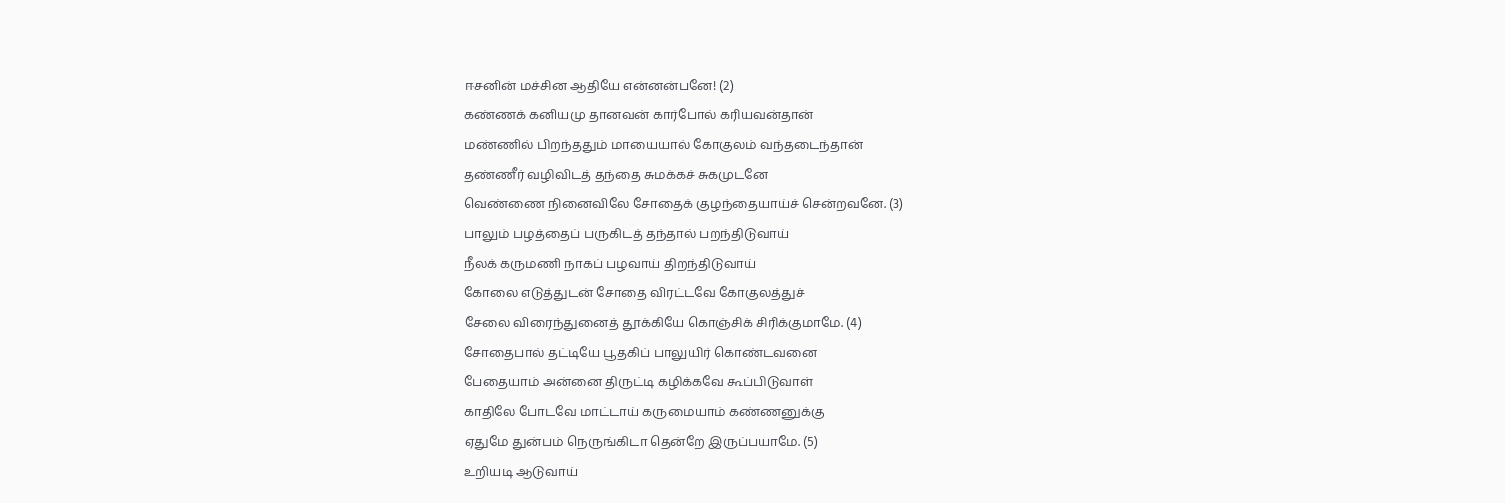ஈசனின் மச்சின ஆதியே என்னன்பனே! (2)
கண்ணக் கனியமு தானவன் கார்போல் கரியவன்தான்
மண்ணில் பிறந்ததும் மாயையால் கோகுலம் வந்தடைந்தான்
தண்ணீர் வழிவிடத் தந்தை சுமக்கச் சுகமுடனே
வெண்ணை நினைவிலே சோதைக் குழந்தையாய்ச் சென்றவனே. (3)
பாலும் பழத்தைப் பருகிடத் தந்தால் பறந்திடுவாய்
நீலக் கருமணி நாகப் பழவாய் திறந்திடுவாய்
கோலை எடுத்துடன் சோதை விரட்டவே கோகுலத்துச்
சேலை விரைந்துனைத் தூக்கியே கொஞ்சிக் சிரிக்குமாமே. (4)
சோதைபால் தட்டியே பூதகிப் பாலுயிர் கொண்டவனை
பேதையாம் அன்னை திருட்டி கழிக்கவே கூப்பிடுவாள்
காதிலே போடவே மாட்டாய் கருமையாம் கண்ணனுக்கு
ஏதுமே துன்பம் நெருங்கிடா தென்றே இருப்பயாமே. (5)
உறியடி ஆடுவாய்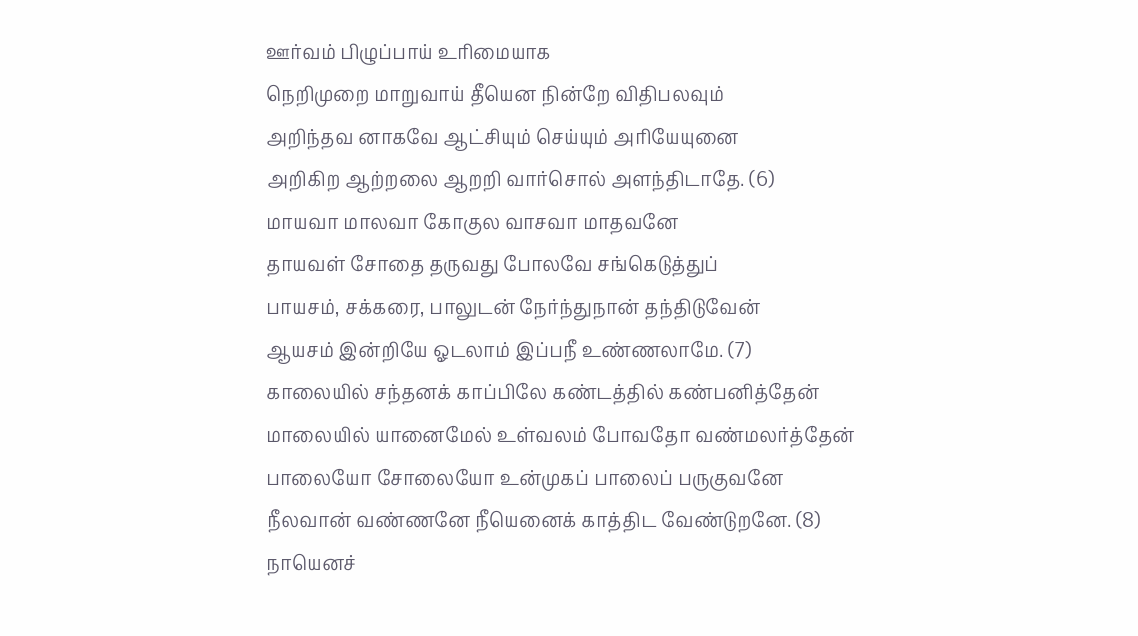ஊர்வம் பிழுப்பாய் உரிமையாக
நெறிமுறை மாறுவாய் தீயென நின்றே விதிபலவும்
அறிந்தவ னாகவே ஆட்சியும் செய்யும் அரியேயுனை
அறிகிற ஆற்றலை ஆறறி வார்சொல் அளந்திடாதே. (6)
மாயவா மாலவா கோகுல வாசவா மாதவனே
தாயவள் சோதை தருவது போலவே சங்கெடுத்துப்
பாயசம், சக்கரை, பாலுடன் நேர்ந்துநான் தந்திடுவேன்
ஆயசம் இன்றியே ஓடலாம் இப்பநீ உண்ணலாமே. (7)
காலையில் சந்தனக் காப்பிலே கண்டத்தில் கண்பனித்தேன்
மாலையில் யானைமேல் உள்வலம் போவதோ வண்மலர்த்தேன்
பாலையோ சோலையோ உன்முகப் பாலைப் பருகுவனே
நீலவான் வண்ணனே நீயெனைக் காத்திட வேண்டுறனே. (8)
நாயெனச்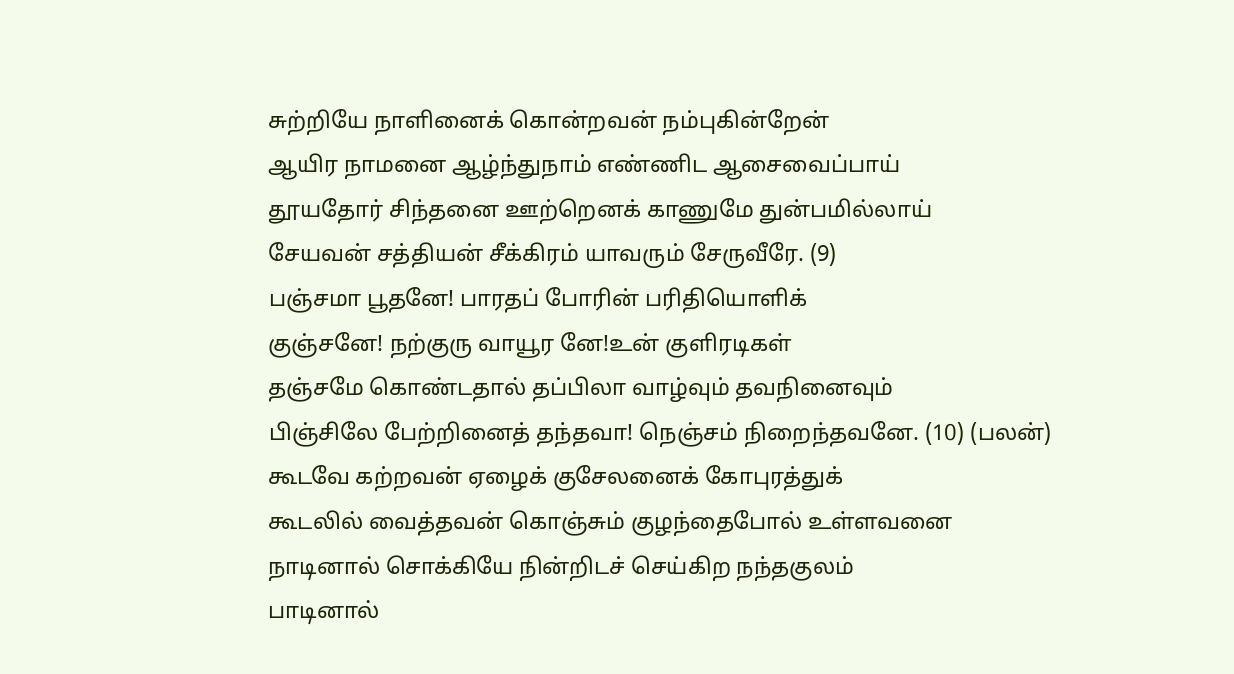சுற்றியே நாளினைக் கொன்றவன் நம்புகின்றேன்
ஆயிர நாமனை ஆழ்ந்துநாம் எண்ணிட ஆசைவைப்பாய்
தூயதோர் சிந்தனை ஊற்றெனக் காணுமே துன்பமில்லாய்
சேயவன் சத்தியன் சீக்கிரம் யாவரும் சேருவீரே. (9)
பஞ்சமா பூதனே! பாரதப் போரின் பரிதியொளிக்
குஞ்சனே! நற்குரு வாயூர னே!உன் குளிரடிகள்
தஞ்சமே கொண்டதால் தப்பிலா வாழ்வும் தவநினைவும்
பிஞ்சிலே பேற்றினைத் தந்தவா! நெஞ்சம் நிறைந்தவனே. (10) (பலன்)
கூடவே கற்றவன் ஏழைக் குசேலனைக் கோபுரத்துக்
கூடலில் வைத்தவன் கொஞ்சும் குழந்தைபோல் உள்ளவனை
நாடினால் சொக்கியே நின்றிடச் செய்கிற நந்தகுலம்
பாடினால்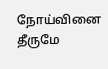நோய்வினை தீருமே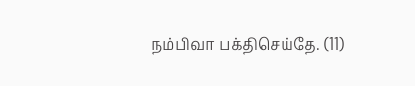நம்பிவா பக்திசெய்தே. (11)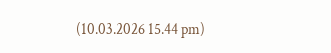(10.03.2026 15.44 pm)